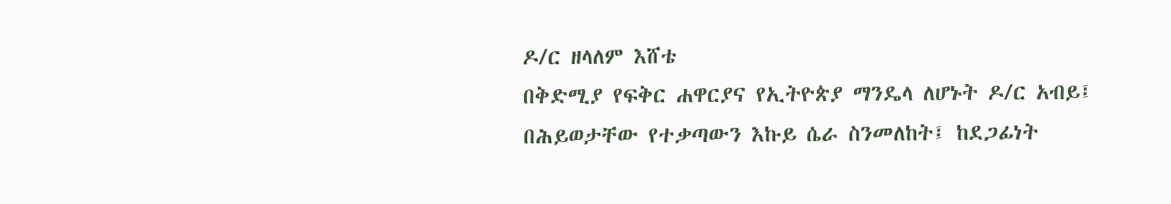ዶ/ር ዘላለም እሸቴ
በቅድሚያ የፍቅር ሐዋርያና የኢትዮጵያ ማንዴላ ለሆኑት ዶ/ር አብይ፤ በሕይወታቸው የተቃጣውን እኩይ ሴራ ስንመለከት፤ ከደጋፊነት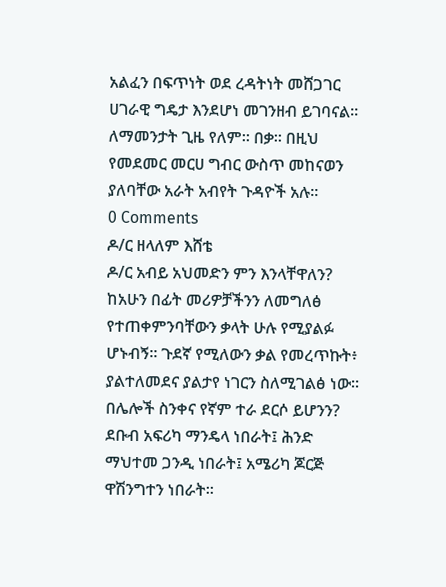አልፈን በፍጥነት ወደ ረዳትነት መሸጋገር ሀገራዊ ግዴታ እንደሆነ መገንዘብ ይገባናል። ለማመንታት ጊዜ የለም። በቃ። በዚህ የመደመር መርሀ ግብር ውስጥ መከናወን ያለባቸው አራት አብየት ጉዳዮች አሉ።
0 Comments
ዶ/ር ዘላለም እሸቴ
ዶ/ር አብይ አህመድን ምን እንላቸዋለን? ከአሁን በፊት መሪዎቻችንን ለመግለፅ የተጠቀምንባቸውን ቃላት ሁሉ የሚያልፉ ሆኑብኝ። ጉደኛ የሚለውን ቃል የመረጥኩት፥ ያልተለመደና ያልታየ ነገርን ስለሚገልፅ ነው። በሌሎች ስንቀና የኛም ተራ ደርሶ ይሆንን? ደቡብ አፍሪካ ማንዴላ ነበራት፤ ሕንድ ማህተመ ጋንዲ ነበራት፤ አሜሪካ ጆርጅ ዋሽንግተን ነበራት።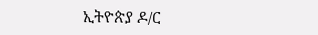ኢትዮጵያ ዶ/ር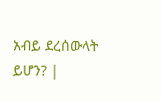አብይ ደረሰውላት ይሆን? |